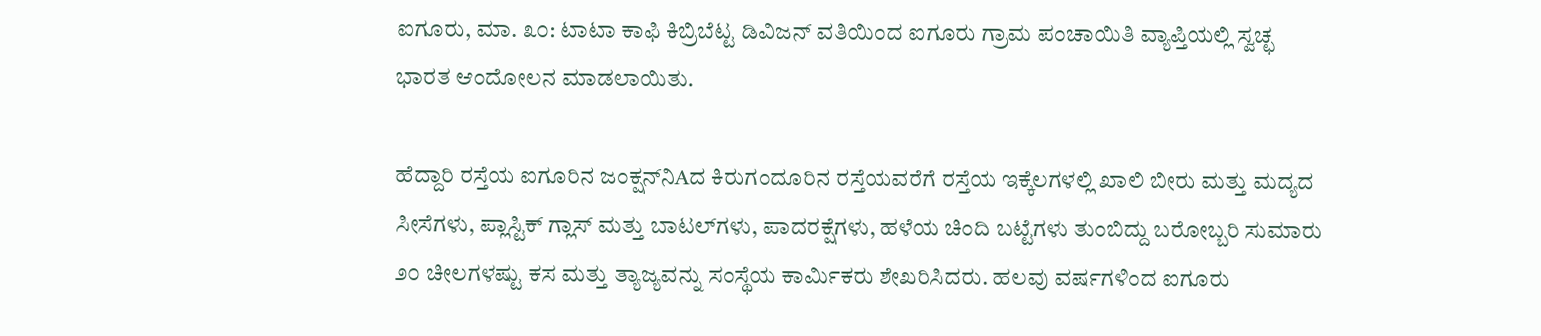ಐಗೂರು, ಮಾ. ೩೦: ಟಾಟಾ ಕಾಫಿ ಕಿಬ್ರಿಬೆಟ್ಟ ಡಿವಿಜನ್ ವತಿಯಿಂದ ಐಗೂರು ಗ್ರಾಮ ಪಂಚಾಯಿತಿ ವ್ಯಾಪ್ತಿಯಲ್ಲಿ ಸ್ವಚ್ಛ ಭಾರತ ಆಂದೋಲನ ಮಾಡಲಾಯಿತು.

ಹೆದ್ದಾರಿ ರಸ್ತೆಯ ಐಗೂರಿನ ಜಂಕ್ಷನ್‌ನಿAದ ಕಿರುಗಂದೂರಿನ ರಸ್ತೆಯವರೆಗೆ ರಸ್ತೆಯ ಇಕ್ಕೆಲಗಳಲ್ಲಿ ಖಾಲಿ ಬೀರು ಮತ್ತು ಮದ್ಯದ ಸೀಸೆಗಳು, ಪ್ಲಾಸ್ಟಿಕ್ ಗ್ಲಾಸ್ ಮತ್ತು ಬಾಟಲ್‌ಗಳು, ಪಾದರಕ್ಷೆಗಳು, ಹಳೆಯ ಚಿಂದಿ ಬಟ್ಟೆಗಳು ತುಂಬಿದ್ದು ಬರೋಬ್ಬರಿ ಸುಮಾರು ೨೦ ಚೀಲಗಳಷ್ಟು ಕಸ ಮತ್ತು ತ್ಯಾಜ್ಯವನ್ನು ಸಂಸ್ಥೆಯ ಕಾರ್ಮಿಕರು ಶೇಖರಿಸಿದರು. ಹಲವು ವರ್ಷಗಳಿಂದ ಐಗೂರು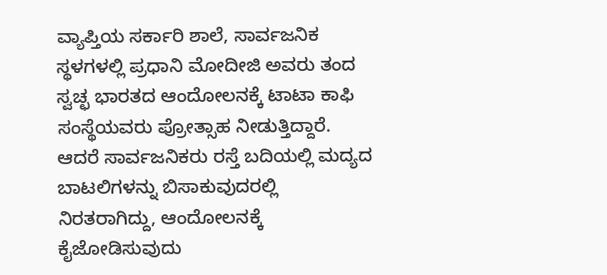ವ್ಯಾಪ್ತಿಯ ಸರ್ಕಾರಿ ಶಾಲೆ, ಸಾರ್ವಜನಿಕ ಸ್ಥಳಗಳಲ್ಲಿ ಪ್ರಧಾನಿ ಮೋದೀಜಿ ಅವರು ತಂದ ಸ್ವಚ್ಛ ಭಾರತದ ಆಂದೋಲನಕ್ಕೆ ಟಾಟಾ ಕಾಫಿ ಸಂಸ್ಥೆಯವರು ಪ್ರೋತ್ಸಾಹ ನೀಡುತ್ತಿದ್ದಾರೆ. ಆದರೆ ಸಾರ್ವಜನಿಕರು ರಸ್ತೆ ಬದಿಯಲ್ಲಿ ಮದ್ಯದ ಬಾಟಲಿಗಳನ್ನು ಬಿಸಾಕುವುದರಲ್ಲಿ ನಿರತರಾಗಿದ್ದು, ಆಂದೋಲನಕ್ಕೆ ಕೈಜೋಡಿಸುವುದು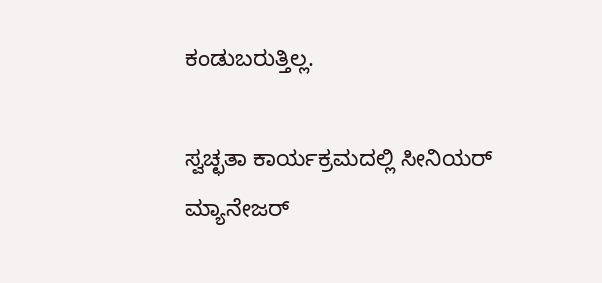ಕಂಡುಬರುತ್ತಿಲ್ಲ.

ಸ್ವಚ್ಛತಾ ಕಾರ್ಯಕ್ರಮದಲ್ಲಿ ಸೀನಿಯರ್ ಮ್ಯಾನೇಜರ್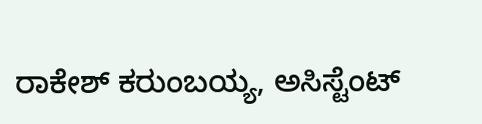ರಾಕೇಶ್ ಕರುಂಬಯ್ಯ, ಅಸಿಸ್ಟೆಂಟ್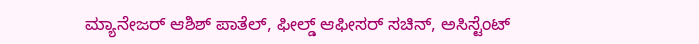ಮ್ಯಾನೇಜರ್ ಆಶಿಶ್ ಪಾತೆಲ್, ಫೀಲ್ಡ್ ಆಫೀಸರ್ ಸಚಿನ್, ಅಸಿಸ್ಟೆಂಟ್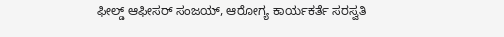ಫೀಲ್ಡ್ ಆಫೀಸರ್ ಸಂಜಯ್, ಆರೋಗ್ಯ ಕಾರ್ಯಕರ್ತೆ ಸರಸ್ವತಿ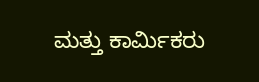ಮತ್ತು ಕಾರ್ಮಿಕರು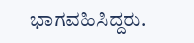ಭಾಗವಹಿಸಿದ್ದರು.